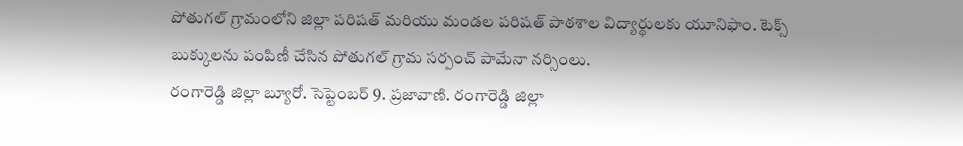పోతుగల్ గ్రామంలోని జిల్లా పరిషత్ మరియు మండల పరిషత్ పాఠశాల విద్యార్థులకు యూనిఫాం. టెక్స్ బుక్కులను పంపిణీ చేసిన పోతుగల్ గ్రామ సర్పంచ్ పామేనా నర్సింలు.
రంగారెడ్డి జిల్లా బ్యూరో. సెప్టెంబర్ 9. ప్రజావాణి. రంగారెడ్డి జిల్లా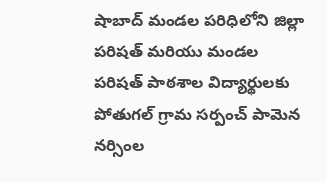షాబాద్ మండల పరిధిలోని జిల్లా పరిషత్ మరియు మండల పరిషత్ పాఠశాల విద్యార్థులకు పోతుగల్ గ్రామ సర్పంచ్ పామెన నర్సింల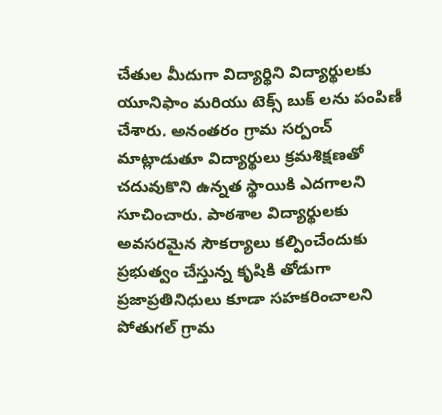చేతుల మీదుగా విద్యార్థిని విద్యార్థులకు యూనిఫాం మరియు టెక్స్ బుక్ లను పంపిణీ చేశారు. అనంతరం గ్రామ సర్పంచ్ మాట్లాడుతూ విద్యార్థులు క్రమశిక్షణతో చదువుకొని ఉన్నత స్థాయికి ఎదగాలని సూచించారు. పాఠశాల విద్యార్థులకు అవసరమైన సౌకర్యాలు కల్పించేందుకు ప్రభుత్వం చేస్తున్న కృషికి తోడుగా ప్రజాప్రతినిధులు కూడా సహకరించాలని పోతుగల్ గ్రామ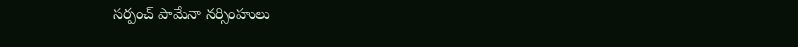సర్పంచ్ పామేనా నర్సింహులు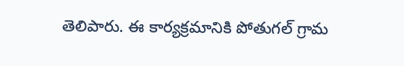తెలిపారు. ఈ కార్యక్రమానికి పోతుగల్ గ్రామ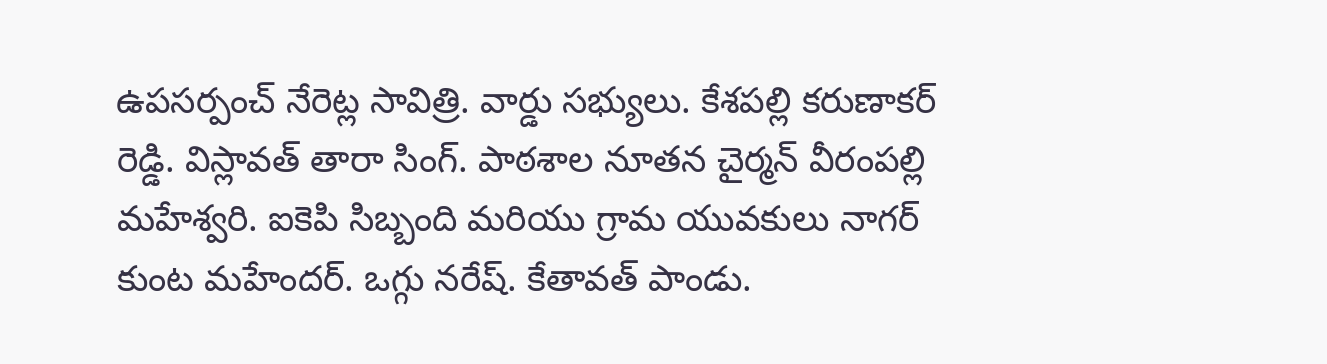ఉపసర్పంచ్ నేరెట్ల సావిత్రి. వార్డు సభ్యులు. కేశపల్లి కరుణాకర్ రెడ్డి. విస్లావత్ తారా సింగ్. పాఠశాల నూతన చైర్మన్ వీరంపల్లి మహేశ్వరి. ఐకెపి సిబ్బంది మరియు గ్రామ యువకులు నాగర్ కుంట మహేందర్. ఒగ్గు నరేష్. కేతావత్ పాండు.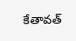కేతావత్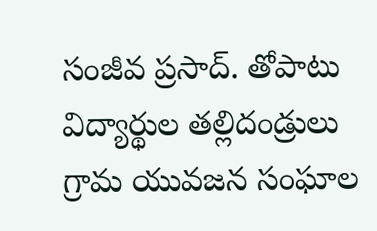సంజీవ ప్రసాద్. తోపాటు విద్యార్థుల తల్లిదండ్రులు గ్రామ యువజన సంఘాల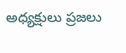అధ్యక్షులు ప్రజలు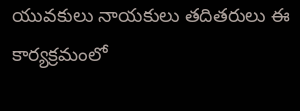యువకులు నాయకులు తదితరులు ఈ కార్యక్రమంలో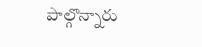పాల్గొన్నారు